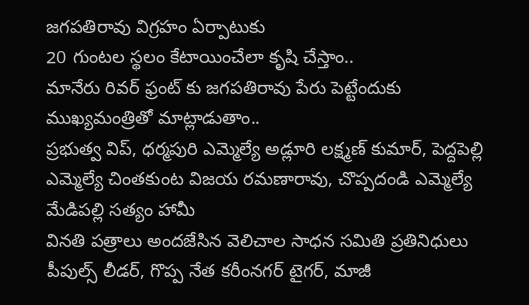జగపతిరావు విగ్రహం ఏర్పాటుకు
20 గుంటల స్థలం కేటాయించేలా కృషి చేస్తాం..
మానేరు రివర్ ఫ్రంట్ కు జగపతిరావు పేరు పెట్టేందుకు ముఖ్యమంత్రితో మాట్లాడుతాం..
ప్రభుత్వ విప్, ధర్మపురి ఎమ్మెల్యే అడ్లూరి లక్ష్మణ్ కుమార్, పెద్దపెల్లి ఎమ్మెల్యే చింతకుంట విజయ రమణారావు, చొప్పదండి ఎమ్మెల్యే మేడిపల్లి సత్యం హామీ
వినతి పత్రాలు అందజేసిన వెలిచాల సాధన సమితి ప్రతినిధులు
పీపుల్స్ లీడర్, గొప్ప నేత కరీంనగర్ టైగర్, మాజీ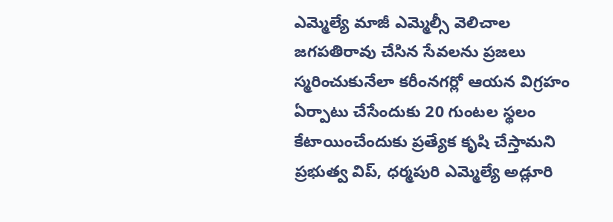ఎమ్మెల్యే మాజీ ఎమ్మెల్సీ వెలిచాల జగపతిరావు చేసిన సేవలను ప్రజలు స్మరించుకునేలా కరీంనగర్లో ఆయన విగ్రహం ఏర్పాటు చేసేందుకు 20 గుంటల స్థలం కేటాయించేందుకు ప్రత్యేక కృషి చేస్తామని ప్రభుత్వ విప్, ధర్మపురి ఎమ్మెల్యే అడ్లూరి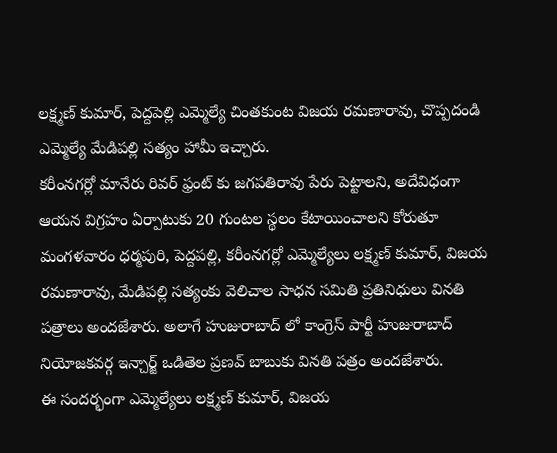లక్ష్మణ్ కుమార్, పెద్దపెల్లి ఎమ్మెల్యే చింతకుంట విజయ రమణారావు, చొప్పదండి ఎమ్మెల్యే మేడిపల్లి సత్యం హామీ ఇచ్చారు.
కరీంనగర్లో మానేరు రివర్ ఫ్రంట్ కు జగపతిరావు పేరు పెట్టాలని, అదేవిధంగా ఆయన విగ్రహం ఏర్పాటుకు 20 గుంటల స్థలం కేటాయించాలని కోరుతూ మంగళవారం ధర్మపురి, పెద్దపల్లి, కరీంనగర్లో ఎమ్మెల్యేలు లక్ష్మణ్ కుమార్, విజయ రమణారావు, మేడిపల్లి సత్యంకు వెలిచాల సాధన సమితి ప్రతినిధులు వినతి పత్రాలు అందజేశారు. అలాగే హుజురాబాద్ లో కాంగ్రెస్ పార్టీ హుజురాబాద్ నియోజకవర్గ ఇన్చార్జ్ ఒడితెల ప్రణవ్ బాబుకు వినతి పత్రం అందజేశారు.
ఈ సందర్భంగా ఎమ్మెల్యేలు లక్ష్మణ్ కుమార్, విజయ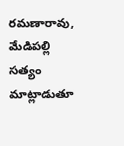రమణారావు, మేడిపల్లి సత్యం మాట్లాడుతూ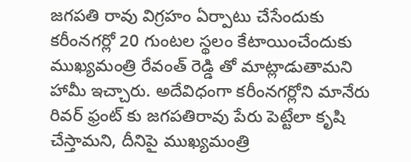జగపతి రావు విగ్రహం ఏర్పాటు చేసేందుకు కరీంనగర్లో 20 గుంటల స్థలం కేటాయించేందుకు ముఖ్యమంత్రి రేవంత్ రెడ్డి తో మాట్లాడుతామని హామీ ఇచ్చారు. అదేవిధంగా కరీంనగర్లోని మానేరు రివర్ ఫ్రంట్ కు జగపతిరావు పేరు పెట్టేలా కృషి చేస్తామని, దీనిపై ముఖ్యమంత్రి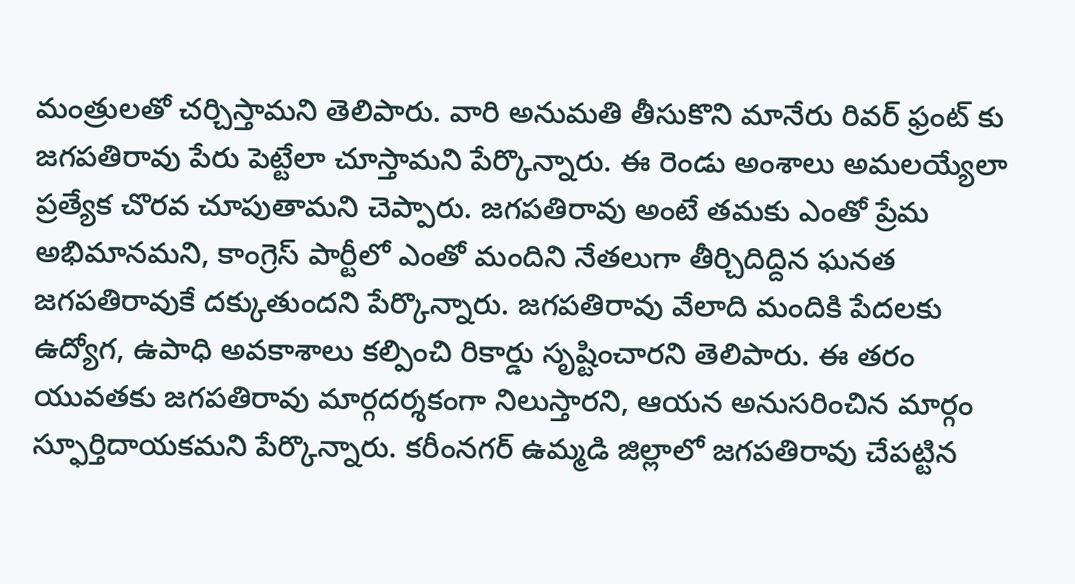మంత్రులతో చర్చిస్తామని తెలిపారు. వారి అనుమతి తీసుకొని మానేరు రివర్ ఫ్రంట్ కు జగపతిరావు పేరు పెట్టేలా చూస్తామని పేర్కొన్నారు. ఈ రెండు అంశాలు అమలయ్యేలా ప్రత్యేక చొరవ చూపుతామని చెప్పారు. జగపతిరావు అంటే తమకు ఎంతో ప్రేమ అభిమానమని, కాంగ్రెస్ పార్టీలో ఎంతో మందిని నేతలుగా తీర్చిదిద్దిన ఘనత జగపతిరావుకే దక్కుతుందని పేర్కొన్నారు. జగపతిరావు వేలాది మందికి పేదలకు ఉద్యోగ, ఉపాధి అవకాశాలు కల్పించి రికార్డు సృష్టించారని తెలిపారు. ఈ తరం యువతకు జగపతిరావు మార్గదర్శకంగా నిలుస్తారని, ఆయన అనుసరించిన మార్గం స్ఫూర్తిదాయకమని పేర్కొన్నారు. కరీంనగర్ ఉమ్మడి జిల్లాలో జగపతిరావు చేపట్టిన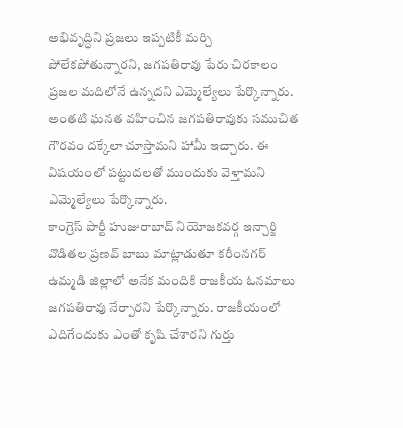అభివృద్ధిని ప్రజలు ఇప్పటికీ మర్చి పోలేకపోతున్నారని, జగపతిరావు పేరు చిరకాలం ప్రజల మదిలోనే ఉన్నదని ఎమ్మెల్యేలు పేర్కొన్నారు. అంతటి ఘనత వహించిన జగపతిరావుకు సముచిత గౌరవం దక్కేలా చూస్తామని హామీ ఇచ్చారు. ఈ విషయంలో పట్టుదలతో ముందుకు వెళ్తామని ఎమ్మెల్యేలు పేర్కొన్నారు.
కాంగ్రెస్ పార్టీ హుజురాబాద్ నియోజకవర్గ ఇన్చార్జి వొడితల ప్రణవ్ బాబు మాట్లాడుతూ కరీంనగర్ ఉమ్మడి జిల్లాలో అనేక మందికి రాజకీయ ఓనమాలు జగపతిరావు నేర్పారని పేర్కొన్నారు. రాజకీయంలో ఎదిగేందుకు ఎంతో కృషి చేశారని గుర్తు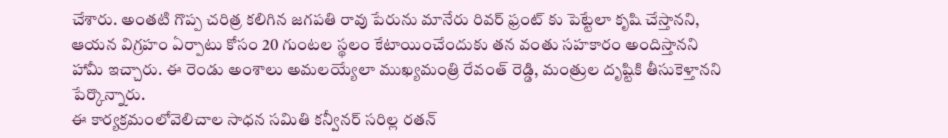చేశారు. అంతటి గొప్ప చరిత్ర కలిగిన జగపతి రావు పేరును మానేరు రివర్ ఫ్రంట్ కు పెట్టేలా కృషి చేస్తానని, ఆయన విగ్రహం ఏర్పాటు కోసం 20 గుంటల స్థలం కేటాయించేందుకు తన వంతు సహకారం అందిస్తానని హామీ ఇచ్చారు. ఈ రెండు అంశాలు అమలయ్యేలా ముఖ్యమంత్రి రేవంత్ రెడ్డి, మంత్రుల దృష్టికి తీసుకెళ్తానని పేర్కొన్నారు.
ఈ కార్యక్రమంలోవెలిచాల సాధన సమితి కన్వీనర్ సరిల్ల రతన్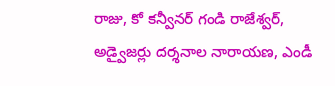రాజు, కో కన్వీనర్ గండి రాజేశ్వర్, అడ్వైజర్లు దర్శనాల నారాయణ, ఎండీ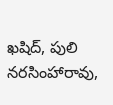ఖషిద్, పులి నరసింహారావు,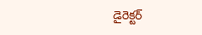డైరెక్టర్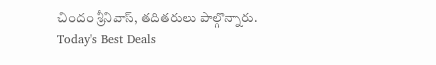చిందం శ్రీనివాస్, తదితరులు పాల్గొన్నారు.
Today's Best Deals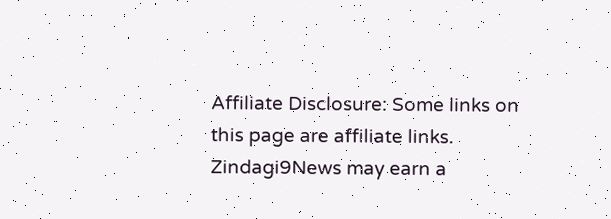Affiliate Disclosure: Some links on this page are affiliate links. Zindagi9News may earn a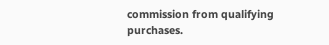commission from qualifying purchases.